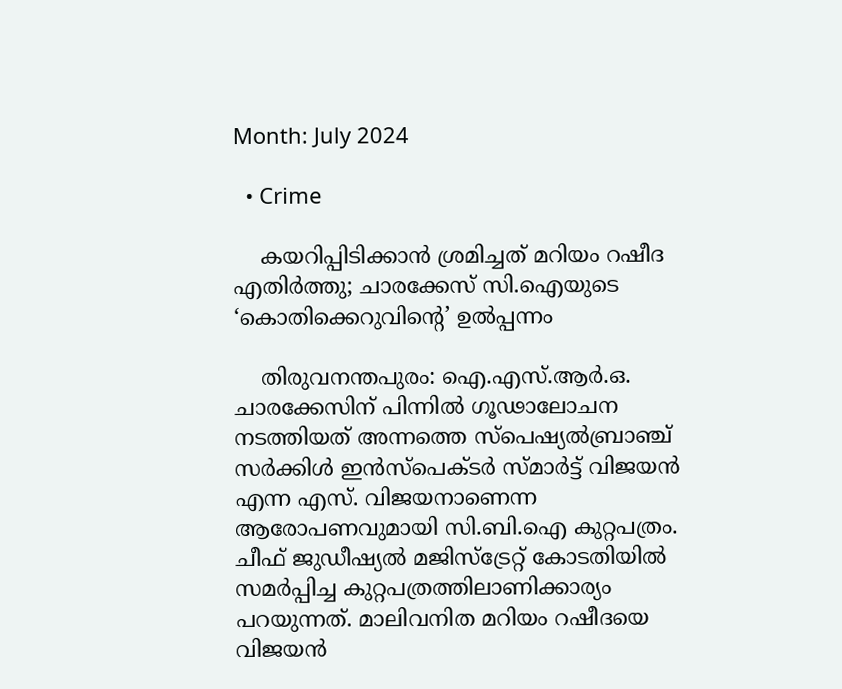Month: July 2024

  • Crime

    കയറിപ്പിടിക്കാന്‍ ശ്രമിച്ചത് മറിയം റഷീദ എതിര്‍ത്തു; ചാരക്കേസ് സി.ഐയുടെ ‘കൊതിക്കെറുവിന്റെ’ ഉല്‍പ്പന്നം

    തിരുവനന്തപുരം: ഐ.എസ്.ആര്‍.ഒ. ചാരക്കേസിന് പിന്നില്‍ ഗൂഢാലോചന നടത്തിയത് അന്നത്തെ സ്‌പെഷ്യല്‍ബ്രാഞ്ച് സര്‍ക്കിള്‍ ഇന്‍സ്‌പെക്ടര്‍ സ്മാര്‍ട്ട് വിജയന്‍ എന്ന എസ്. വിജയനാണെന്ന ആരോപണവുമായി സി.ബി.ഐ കുറ്റപത്രം. ചീഫ് ജുഡീഷ്യല്‍ മജിസ്‌ട്രേറ്റ് കോടതിയില്‍ സമര്‍പ്പിച്ച കുറ്റപത്രത്തിലാണിക്കാര്യം പറയുന്നത്. മാലിവനിത മറിയം റഷീദയെ വിജയന്‍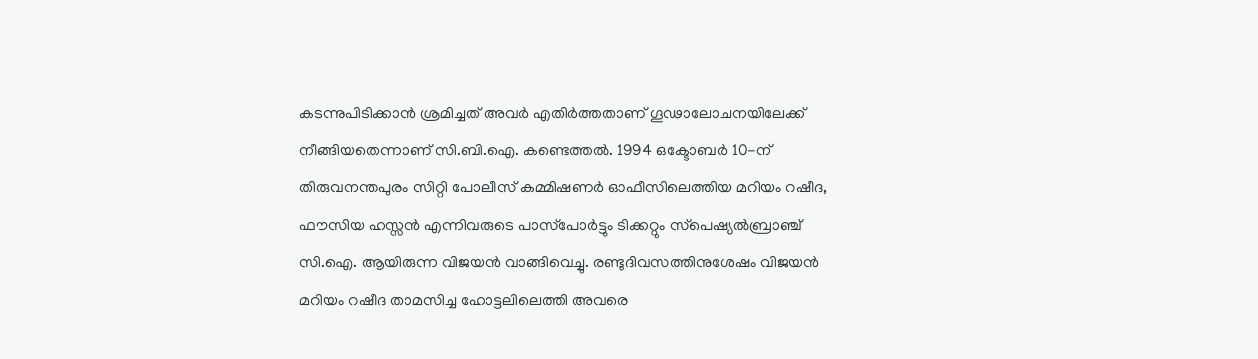കടന്നുപിടിക്കാന്‍ ശ്രമിച്ചത് അവര്‍ എതിര്‍ത്തതാണ് ഗൂഢാലോചനയിലേക്ക് നീങ്ങിയതെന്നാണ് സി.ബി.ഐ. കണ്ടെത്തല്‍. 1994 ഒക്ടോബര്‍ 10-ന് തിരുവനന്തപുരം സിറ്റി പോലീസ് കമ്മിഷണര്‍ ഓഫീസിലെത്തിയ മറിയം റഷീദ, ഫൗസിയ ഹസ്സന്‍ എന്നിവരുടെ പാസ്‌പോര്‍ട്ടും ടിക്കറ്റും സ്‌പെഷ്യല്‍ബ്രാഞ്ച് സി.ഐ. ആയിരുന്ന വിജയന്‍ വാങ്ങിവെച്ചു. രണ്ടുദിവസത്തിനുശേഷം വിജയന്‍ മറിയം റഷീദ താമസിച്ച ഹോട്ടലിലെത്തി അവരെ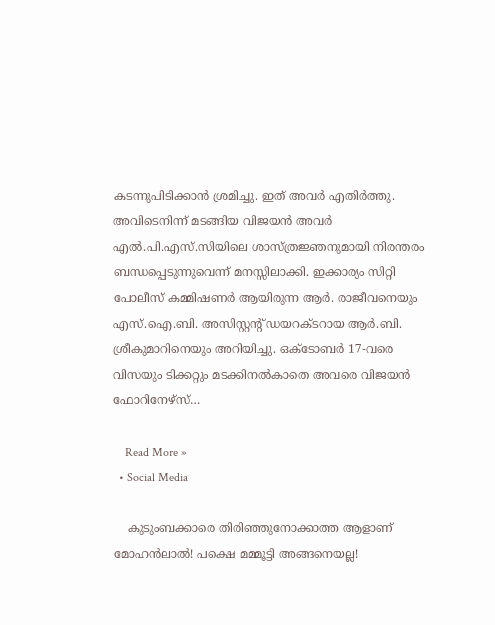കടന്നുപിടിക്കാന്‍ ശ്രമിച്ചു. ഇത് അവര്‍ എതിര്‍ത്തു. അവിടെനിന്ന് മടങ്ങിയ വിജയന്‍ അവര്‍ എല്‍.പി.എസ്.സിയിലെ ശാസ്ത്രജ്ഞനുമായി നിരന്തരം ബന്ധപ്പെടുന്നുവെന്ന് മനസ്സിലാക്കി. ഇക്കാര്യം സിറ്റി പോലീസ് കമ്മിഷണര്‍ ആയിരുന്ന ആര്‍. രാജീവനെയും എസ്.ഐ.ബി. അസിസ്റ്റന്റ് ഡയറക്ടറായ ആര്‍.ബി. ശ്രീകുമാറിനെയും അറിയിച്ചു. ഒക്ടോബര്‍ 17-വരെ വിസയും ടിക്കറ്റും മടക്കിനല്‍കാതെ അവരെ വിജയന്‍ ഫോറിനേഴ്‌സ്…

    Read More »
  • Social Media

    കുടുംബക്കാരെ തിരിഞ്ഞുനോക്കാത്ത ആളാണ് മോഹന്‍ലാല്‍! പക്ഷെ മമ്മൂട്ടി അങ്ങനെയല്ല!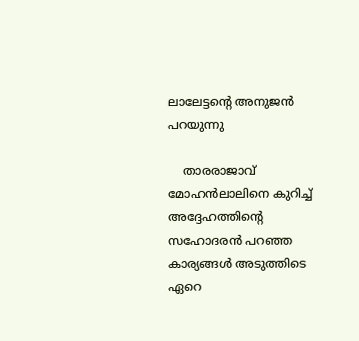ലാലേട്ടന്റെ അനുജന്‍ പറയുന്നു

    താരരാജാവ് മോഹന്‍ലാലിനെ കുറിച്ച് അദ്ദേഹത്തിന്റെ സഹോദരന്‍ പറഞ്ഞ കാര്യങ്ങള്‍ അടുത്തിടെ ഏറെ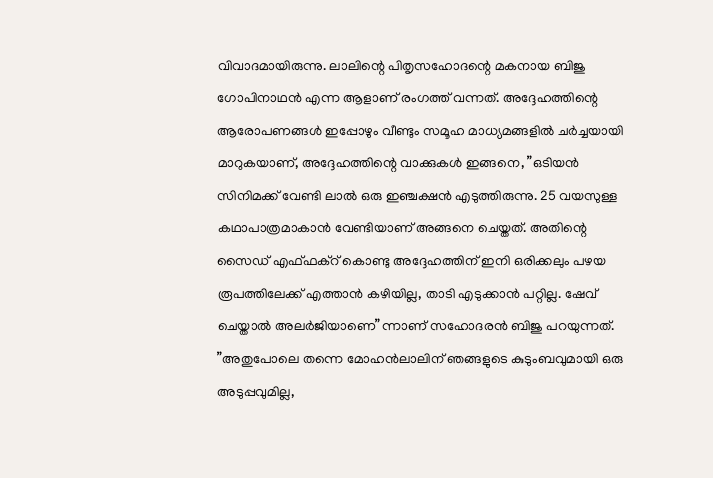വിവാദമായിരുന്നു. ലാലിന്റെ പിതൃസഹോദന്റെ മകനായ ബിജു ഗോപിനാഥന്‍ എന്ന ആളാണ് രംഗത്ത് വന്നത്. അദ്ദേഹത്തിന്റെ ആരോപണങ്ങള്‍ ഇപ്പോഴും വീണ്ടും സമൂഹ മാധ്യമങ്ങളില്‍ ചര്‍ച്ചയായി മാറുകയാണ്, അദ്ദേഹത്തിന്റെ വാക്കുകള്‍ ഇങ്ങനെ, ”ഒടിയന്‍ സിനിമക്ക് വേണ്ടി ലാല്‍ ഒരു ഇഞ്ചക്ഷന്‍ എടുത്തിരുന്നു. 25 വയസുള്ള കഥാപാത്രമാകാന്‍ വേണ്ടിയാണ് അങ്ങനെ ചെയ്തത്. അതിന്റെ സൈഡ് എഫ്ഫക്‌റ് കൊണ്ടു അദ്ദേഹത്തിന് ഇനി ഒരിക്കലും പഴയ രൂപത്തിലേക്ക് എത്താന്‍ കഴിയില്ല, താടി എടുക്കാന്‍ പറ്റില്ല. ഷേവ് ചെയ്താല്‍ അലര്‍ജിയാണെ”ന്നാണ് സഹോദരന്‍ ബിജു പറയുന്നത്. ”അതുപോലെ തന്നെ മോഹന്‍ലാലിന് ഞങ്ങളുടെ കുടുംബവുമായി ഒരു അടുപ്പവുമില്ല,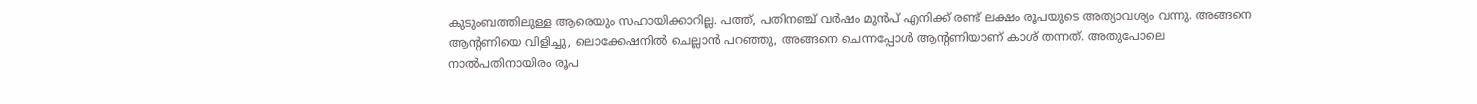കുടുംബത്തിലുള്ള ആരെയും സഹായിക്കാറില്ല. പത്ത്, പതിനഞ്ച് വര്‍ഷം മുന്‍പ് എനിക്ക് രണ്ട് ലക്ഷം രൂപയുടെ അത്യാവശ്യം വന്നു. അങ്ങനെ ആന്റണിയെ വിളിച്ചു, ലൊക്കേഷനില്‍ ചെല്ലാന്‍ പറഞ്ഞു, അങ്ങനെ ചെന്നപ്പോള്‍ ആന്റണിയാണ് കാശ് തന്നത്. അതുപോലെ നാല്‍പതിനായിരം രൂപ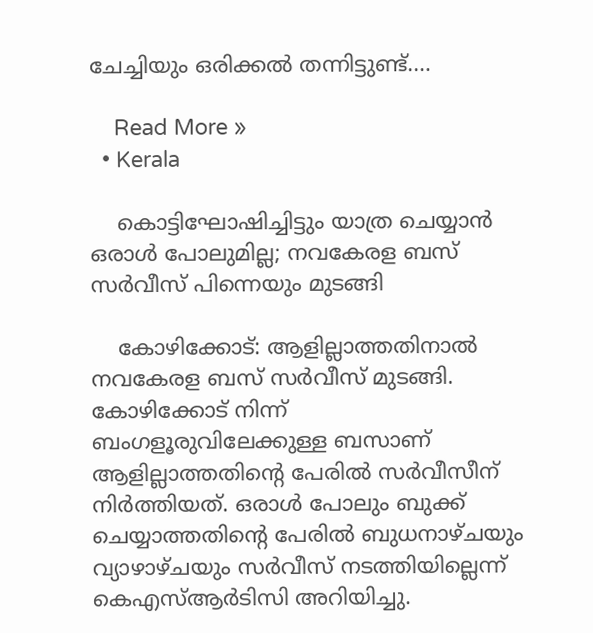ചേച്ചിയും ഒരിക്കല്‍ തന്നിട്ടുണ്ട്.…

    Read More »
  • Kerala

    കൊട്ടിഘോഷിച്ചിട്ടും യാത്ര ചെയ്യാന്‍ ഒരാള്‍ പോലുമില്ല; നവകേരള ബസ് സര്‍വീസ് പിന്നെയും മുടങ്ങി

    കോഴിക്കോട്: ആളില്ലാത്തതിനാല്‍ നവകേരള ബസ് സര്‍വീസ് മുടങ്ങി. കോഴിക്കോട് നിന്ന് ബംഗളൂരുവിലേക്കുള്ള ബസാണ് ആളില്ലാത്തതിന്റെ പേരില്‍ സര്‍വീസീന് നിര്‍ത്തിയത്. ഒരാള്‍ പോലും ബുക്ക് ചെയ്യാത്തതിന്റെ പേരില്‍ ബുധനാഴ്ചയും വ്യാഴാഴ്ചയും സര്‍വീസ് നടത്തിയില്ലെന്ന് കെഎസ്ആര്‍ടിസി അറിയിച്ചു.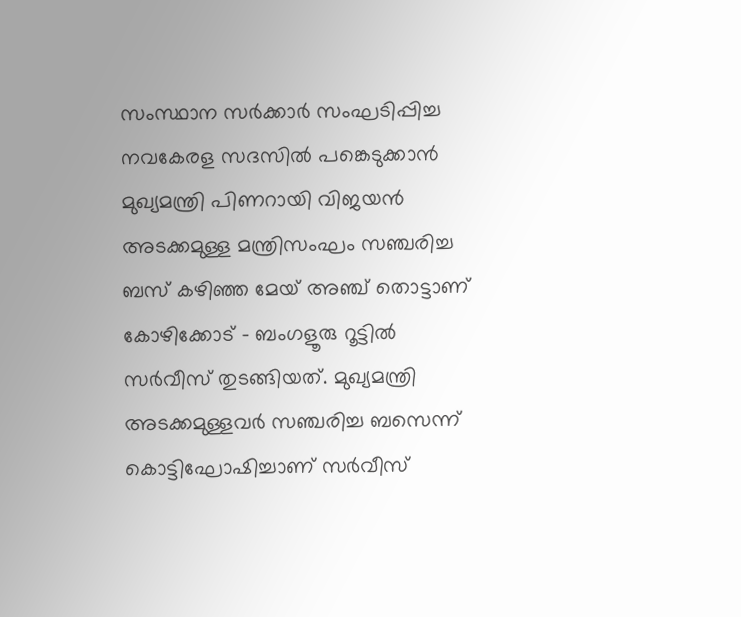സംസ്ഥാന സര്‍ക്കാര്‍ സംഘടിപ്പിച്ച നവകേരള സദസില്‍ പങ്കെടുക്കാന്‍ മുഖ്യമന്ത്രി പിണറായി വിജയന്‍ അടക്കമുള്ള മന്ത്രിസംഘം സഞ്ചരിച്ച ബസ് കഴിഞ്ഞ മേയ് അഞ്ച് തൊട്ടാണ് കോഴിക്കോട് – ബംഗളൂരു റൂട്ടില്‍ സര്‍വീസ് തുടങ്ങിയത്. മുഖ്യമന്ത്രി അടക്കമുള്ളവര്‍ സഞ്ചരിച്ച ബസെന്ന് കൊട്ടിഘോഷിച്ചാണ് സര്‍വീസ്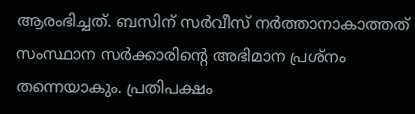ആരംഭിച്ചത്. ബസിന് സര്‍വീസ് നര്‍ത്താനാകാത്തത് സംസ്ഥാന സര്‍ക്കാരിന്റെ അഭിമാന പ്രശ്‌നം തന്നെയാകും. പ്രതിപക്ഷം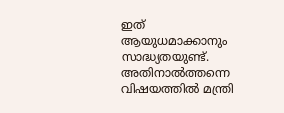ഇത് ആയുധമാക്കാനും സാദ്ധ്യതയുണ്ട്. അതിനാല്‍ത്തന്നെ വിഷയത്തില്‍ മന്ത്രി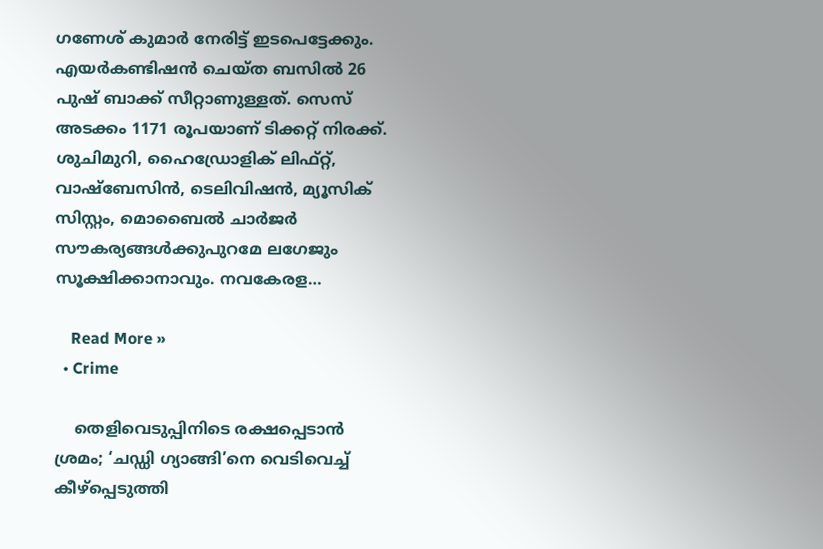ഗണേശ് കുമാര്‍ നേരിട്ട് ഇടപെട്ടേക്കും. എയര്‍കണ്ടിഷന്‍ ചെയ്ത ബസില്‍ 26 പുഷ് ബാക്ക് സീറ്റാണുള്ളത്. സെസ് അടക്കം 1171 രൂപയാണ് ടിക്കറ്റ് നിരക്ക്. ശുചിമുറി, ഹൈഡ്രോളിക് ലിഫ്റ്റ്, വാഷ്ബേസിന്‍, ടെലിവിഷന്‍, മ്യൂസിക് സിസ്റ്റം, മൊബൈല്‍ ചാര്‍ജര്‍ സൗകര്യങ്ങള്‍ക്കുപുറമേ ലഗേജും സൂക്ഷിക്കാനാവും. നവകേരള…

    Read More »
  • Crime

    തെളിവെടുപ്പിനിടെ രക്ഷപ്പെടാന്‍ ശ്രമം; ‘ചഡ്ഡി ഗ്യാങ്ങി’നെ വെടിവെച്ച് കീഴ്പ്പെടുത്തി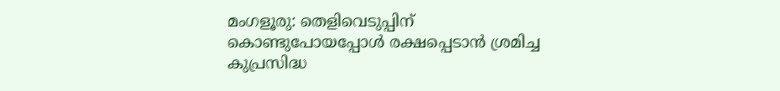മംഗളൂരു: തെളിവെടുപ്പിന് കൊണ്ടുപോയപ്പോള്‍ രക്ഷപ്പെടാന്‍ ശ്രമിച്ച കുപ്രസിദ്ധ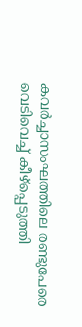കവര്‍ച്ചാസംഘത്തിലെ രണ്ടുപേരെ വെടിവെച്ച് കീഴ്‌പ്പെടുത്തി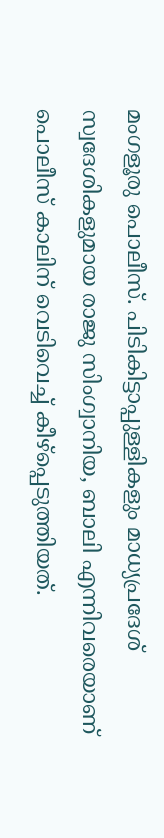മംഗളൂരു പൊലീസ്. പിടികിട്ടാപ്പുള്ളികളും മാധ്യപ്രദേശ് സ്വദേശികളുമായ രാജു സിംഗ്വാനിയ, ബാലി എന്നിവരെയാണ് പൊലീസ് കാലിന് വെടിവെച്ച് കീഴ്‌പ്പെടുത്തിയത്.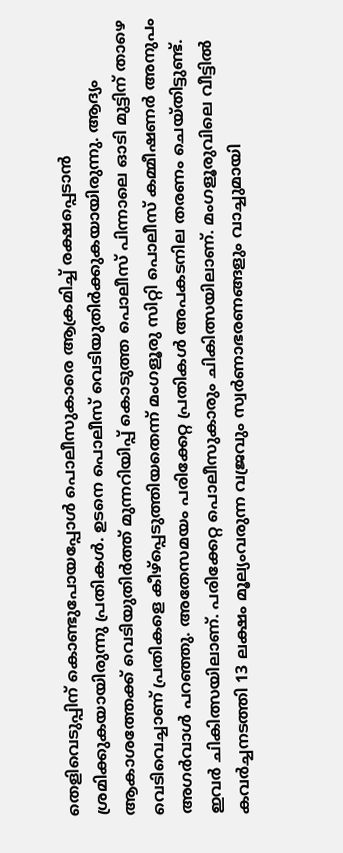തെളിവെടുപ്പിന് കൊണ്ടുപോയപ്പോള്‍ പൊലീസുകാരെ ആക്രമിച്ച് രക്ഷപ്പെടാന്‍ ശ്രമിക്കുകയായിരുന്നു പ്രതികള്‍. ഉടനെ പൊലീസ് വെടിയുതിര്‍ക്കുകയായിരുന്നു. ആദ്യം ആകാശത്തേക്ക് വെടിയുതിര്‍ത്ത് മുന്നറിയിപ്പ് കൊടുത്ത പൊലീസ് പിന്നാലെ ഓടി മുട്ടിന് താഴെ വെടിവെച്ചാണ് പ്രതികളെ കീഴ്‌പ്പെടുത്തിയതെന്ന് മംഗളൂരു സിറ്റി പൊലീസ് കമ്മീഷണര്‍ അനുപം അഗര്‍വാള്‍ പറഞ്ഞു. അതേസമയം പരിക്കേറ്റ പ്രതികള്‍ അപകടനില തരണം ചെയ്തിട്ടുണ്ട്. ഇവര്‍ ചികിത്സയിലാണ്. പരിക്കേറ്റ പൊലീസുകാരും ചികിത്സയിലാണ്. മംഗളൂരുവിലെ വീട്ടില്‍ കവര്‍ച്ചനടത്തി 13 ലക്ഷം മൂല്യംവരുന്ന വജ്രവും സ്വര്‍ണാഭരണങ്ങളും വാച്ചുമായി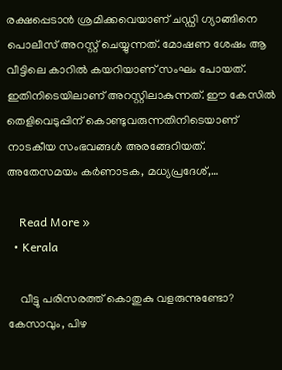രക്ഷപ്പെടാന്‍ ശ്രമിക്കവെയാണ് ചഡ്ഡി ഗ്യാങ്ങിനെ പൊലീസ് അറസ്റ്റ് ചെയ്യുന്നത്. മോഷണ ശേഷം ആ വീട്ടിലെ കാറില്‍ കയറിയാണ് സംഘം പോയത്. ഇതിനിടെയിലാണ് അറസ്റ്റിലാകുന്നത്. ഈ കേസില്‍ തെളിവെടുപ്പിന് കൊണ്ടുവരുന്നതിനിടെയാണ് നാടകീയ സംഭവങ്ങള്‍ അരങ്ങേറിയത്. അതേസമയം കര്‍ണാടക, മധ്യപ്രദേശ്,…

    Read More »
  • Kerala

    വീട്ടു പരിസരത്ത് കൊതുകു വളരുന്നുണ്ടോ? കേസാവും, പിഴ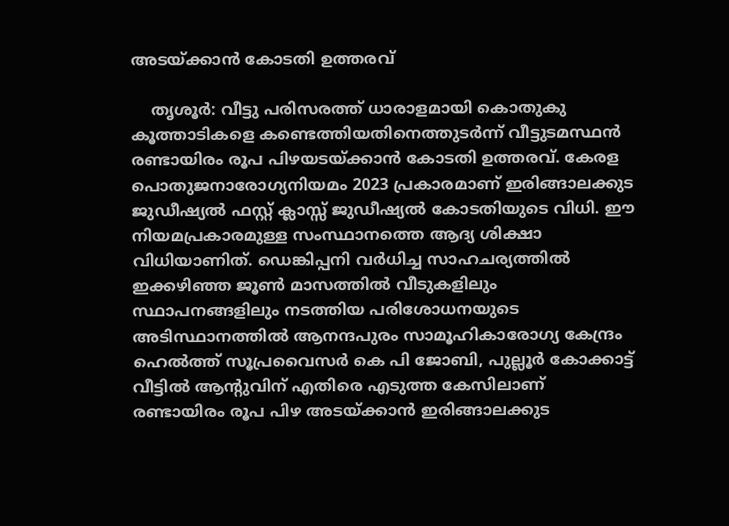അടയ്ക്കാന്‍ കോടതി ഉത്തരവ്

    തൃശൂര്‍: വീട്ടു പരിസരത്ത് ധാരാളമായി കൊതുകു കൂത്താടികളെ കണ്ടെത്തിയതിനെത്തുടര്‍ന്ന് വീട്ടുടമസ്ഥന്‍ രണ്ടായിരം രൂപ പിഴയടയ്ക്കാന്‍ കോടതി ഉത്തരവ്. കേരള പൊതുജനാരോഗ്യനിയമം 2023 പ്രകാരമാണ് ഇരിങ്ങാലക്കുട ജുഡീഷ്യല്‍ ഫസ്റ്റ് ക്ലാസ്സ് ജുഡീഷ്യല്‍ കോടതിയുടെ വിധി. ഈ നിയമപ്രകാരമുള്ള സംസ്ഥാനത്തെ ആദ്യ ശിക്ഷാ വിധിയാണിത്. ഡെങ്കിപ്പനി വര്‍ധിച്ച സാഹചര്യത്തില്‍ ഇക്കഴിഞ്ഞ ജൂണ്‍ മാസത്തില്‍ വീടുകളിലും സ്ഥാപനങ്ങളിലും നടത്തിയ പരിശോധനയുടെ അടിസ്ഥാനത്തില്‍ ആനന്ദപുരം സാമൂഹികാരോഗ്യ കേന്ദ്രം ഹെല്‍ത്ത് സൂപ്രവൈസര്‍ കെ പി ജോബി, പുല്ലൂര്‍ കോക്കാട്ട് വീട്ടില്‍ ആന്റുവിന് എതിരെ എടുത്ത കേസിലാണ് രണ്ടായിരം രൂപ പിഴ അടയ്ക്കാന്‍ ഇരിങ്ങാലക്കുട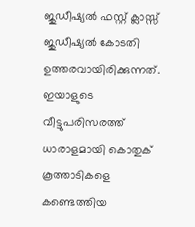ജുഡീഷ്യല്‍ ഫസ്റ്റ് ക്ലാസ്സ് ജുഡീഷ്യല്‍ കോടതി ഉത്തരവായിരിക്കുന്നത്. ഇയാളുടെ വീട്ടുപരിസരത്ത് ധാരാളമായി കൊതുക് കൂത്താടികളെ കണ്ടെത്തിയ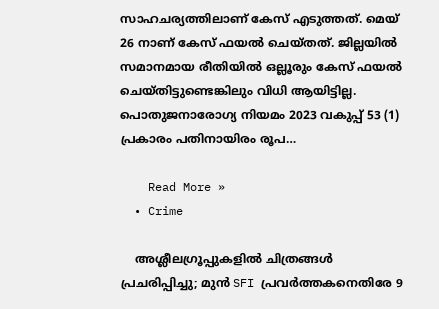സാഹചര്യത്തിലാണ് കേസ് എടുത്തത്. മെയ് 26 നാണ് കേസ് ഫയല്‍ ചെയ്തത്. ജില്ലയില്‍ സമാനമായ രീതിയില്‍ ഒല്ലൂരും കേസ് ഫയല്‍ ചെയ്തിട്ടുണ്ടെങ്കിലും വിധി ആയിട്ടില്ല. പൊതുജനാരോഗ്യ നിയമം 2023 വകുപ്പ് 53 (1) പ്രകാരം പതിനായിരം രൂപ…

    Read More »
  • Crime

    അശ്ലീലഗ്രൂപ്പുകളില്‍ ചിത്രങ്ങള്‍ പ്രചരിപ്പിച്ചു; മുന്‍ SFI പ്രവര്‍ത്തകനെതിരേ 9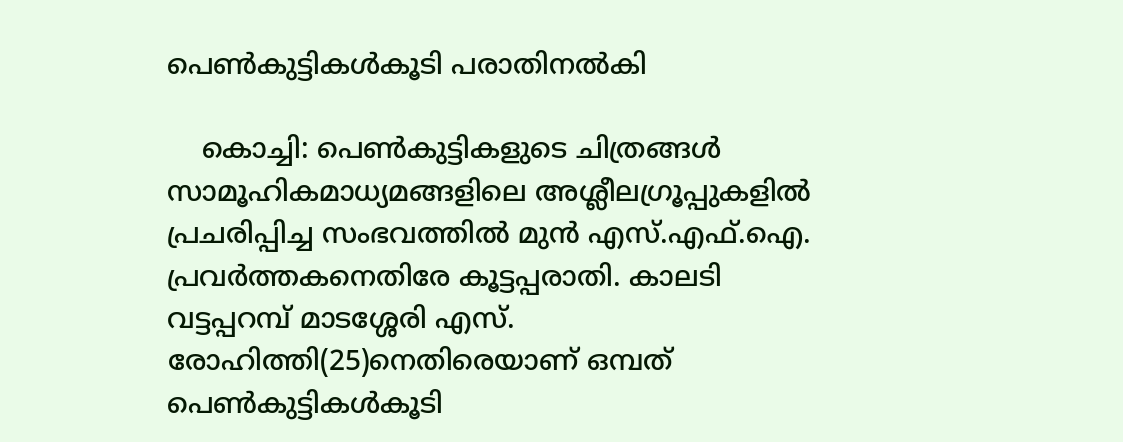പെണ്‍കുട്ടികള്‍കൂടി പരാതിനല്‍കി

    കൊച്ചി: പെണ്‍കുട്ടികളുടെ ചിത്രങ്ങള്‍ സാമൂഹികമാധ്യമങ്ങളിലെ അശ്ലീലഗ്രൂപ്പുകളില്‍ പ്രചരിപ്പിച്ച സംഭവത്തില്‍ മുന്‍ എസ്.എഫ്.ഐ. പ്രവര്‍ത്തകനെതിരേ കൂട്ടപ്പരാതി. കാലടി വട്ടപ്പറമ്പ് മാടശ്ശേരി എസ്. രോഹിത്തി(25)നെതിരെയാണ് ഒമ്പത് പെണ്‍കുട്ടികള്‍കൂടി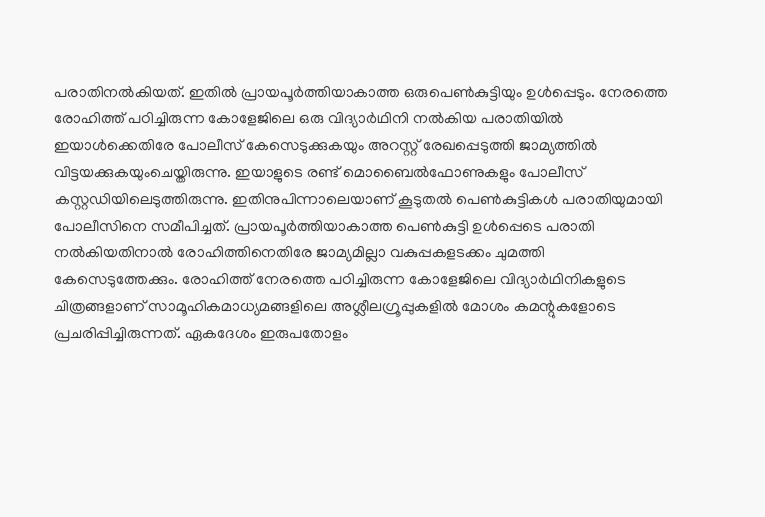പരാതിനല്‍കിയത്. ഇതില്‍ പ്രായപൂര്‍ത്തിയാകാത്ത ഒരുപെണ്‍കുട്ടിയും ഉള്‍പ്പെടും. നേരത്തെ രോഹിത്ത് പഠിച്ചിരുന്ന കോളേജിലെ ഒരു വിദ്യാര്‍ഥിനി നല്‍കിയ പരാതിയില്‍ ഇയാള്‍ക്കെതിരേ പോലീസ് കേസെടുക്കുകയും അറസ്റ്റ് രേഖപ്പെടുത്തി ജാമ്യത്തില്‍ വിട്ടയക്കുകയുംചെയ്തിരുന്നു. ഇയാളുടെ രണ്ട് മൊബൈല്‍ഫോണുകളും പോലീസ് കസ്റ്റഡിയിലെടുത്തിരുന്നു. ഇതിനുപിന്നാലെയാണ് കൂടുതല്‍ പെണ്‍കുട്ടികള്‍ പരാതിയുമായി പോലീസിനെ സമീപിച്ചത്. പ്രായപൂര്‍ത്തിയാകാത്ത പെണ്‍കുട്ടി ഉള്‍പ്പെടെ പരാതി നല്‍കിയതിനാല്‍ രോഹിത്തിനെതിരേ ജാമ്യമില്ലാ വകുപ്പകളടക്കം ചുമത്തി കേസെടുത്തേക്കും. രോഹിത്ത് നേരത്തെ പഠിച്ചിരുന്ന കോളേജിലെ വിദ്യാര്‍ഥിനികളുടെ ചിത്രങ്ങളാണ് സാമൂഹികമാധ്യമങ്ങളിലെ അശ്ലീലഗ്രൂപ്പുകളില്‍ മോശം കമന്റുകളോടെ പ്രചരിപ്പിച്ചിരുന്നത്. ഏകദേശം ഇരുപതോളം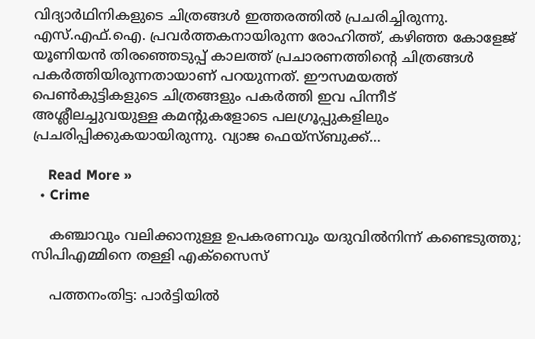വിദ്യാര്‍ഥിനികളുടെ ചിത്രങ്ങള്‍ ഇത്തരത്തില്‍ പ്രചരിച്ചിരുന്നു. എസ്.എഫ്.ഐ. പ്രവര്‍ത്തകനായിരുന്ന രോഹിത്ത്, കഴിഞ്ഞ കോളേജ് യൂണിയന്‍ തിരഞ്ഞെടുപ്പ് കാലത്ത് പ്രചാരണത്തിന്റെ ചിത്രങ്ങള്‍ പകര്‍ത്തിയിരുന്നതായാണ് പറയുന്നത്. ഈസമയത്ത് പെണ്‍കുട്ടികളുടെ ചിത്രങ്ങളും പകര്‍ത്തി ഇവ പിന്നീട് അശ്ലീലച്ചുവയുള്ള കമന്റുകളോടെ പലഗ്രൂപ്പുകളിലും പ്രചരിപ്പിക്കുകയായിരുന്നു. വ്യാജ ഫെയ്‌സ്ബുക്ക്…

    Read More »
  • Crime

    കഞ്ചാവും വലിക്കാനുള്ള ഉപകരണവും യദുവില്‍നിന്ന് കണ്ടെടുത്തു; സിപിഎമ്മിനെ തള്ളി എക്‌സൈസ്

    പത്തനംതിട്ട: പാര്‍ട്ടിയില്‍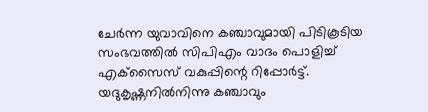ചേര്‍ന്ന യുവാവിനെ കഞ്ചാവുമായി പിടികൂടിയ സംഭവത്തില്‍ സിപിഎം വാദം പൊളിച്ച് എക്‌സൈസ് വകുപ്പിന്റെ റിപ്പോര്‍ട്ട്. യദുകൃഷ്ണനില്‍നിന്നു കഞ്ചാവും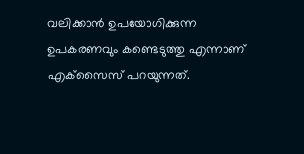വലിക്കാന്‍ ഉപയോഗിക്കുന്ന ഉപകരണവും കണ്ടെടുത്തു എന്നാണ് എക്‌സൈസ് പറയുന്നത്.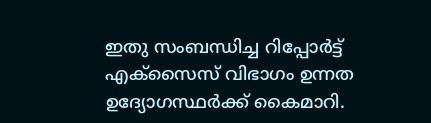ഇതു സംബന്ധിച്ച റിപ്പോര്‍ട്ട് എക്‌സൈസ് വിഭാഗം ഉന്നത ഉദ്യോഗസ്ഥര്‍ക്ക് കൈമാറി.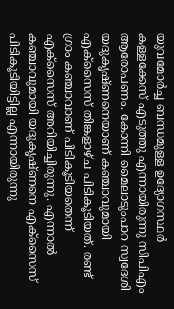യുവമോര്‍ച്ച ബന്ധമുള്ള ഉദ്യോഗസ്ഥര്‍ കള്ളക്കേസ് എടുത്തു എന്നായിരുന്നു സിപിഎം ആരോപണം. കോന്നി മൈലാടുംപാറ സ്വദേശി യദുകൃഷ്ണനെയാണ് കഞ്ചാവുമായി എക്സൈസ് തിങ്കളാഴ്ച പിടികൂടിയത്. രണ്ട് ഗ്രാം കഞ്ചാവാണ് പിടികൂടിയതെന്ന് എക്സൈസ് അറിയിച്ചിരുന്നു. എന്നാല്‍ കഞ്ചാവുമായി യദുകൃഷ്ണനെ എക്സൈസ് പിടികൂടിയിട്ടില്ല എന്നായിരുന്നു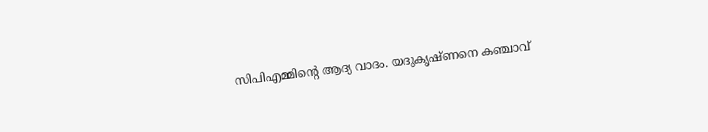സിപിഎമ്മിന്റെ ആദ്യ വാദം. യദുകൃഷ്ണനെ കഞ്ചാവ്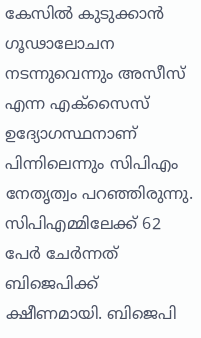കേസില്‍ കുടുക്കാന്‍ ഗൂഢാലോചന നടന്നുവെന്നും അസീസ് എന്ന എക്സൈസ് ഉദ്യോഗസ്ഥനാണ് പിന്നിലെന്നും സിപിഎം നേതൃത്വം പറഞ്ഞിരുന്നു. സിപിഎമ്മിലേക്ക് 62 പേര്‍ ചേര്‍ന്നത് ബിജെപിക്ക് ക്ഷീണമായി. ബിജെപി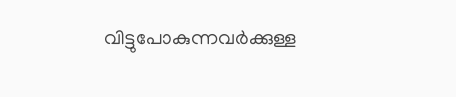വിട്ടുപോകുന്നവര്‍ക്കുള്ള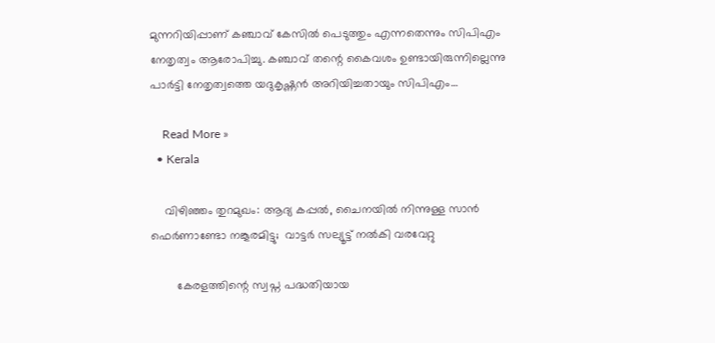മുന്നറിയിപ്പാണ് കഞ്ചാവ് കേസില്‍ പെടുത്തും എന്നതെന്നും സിപിഎം നേതൃത്വം ആരോപിച്ചു. കഞ്ചാവ് തന്റെ കൈവശം ഉണ്ടായിരുന്നില്ലെന്നു പാര്‍ട്ടി നേതൃത്വത്തെ യദുകൃഷ്ണന്‍ അറിയിച്ചതായും സിപിഎം…

    Read More »
  • Kerala

    വിഴിഞ്ഞം തുറമുഖം: ആദ്യ കപ്പൽ, ചൈനയിൽ നിന്നുള്ള സാൻ ഫെർണാണ്ടോ നങ്കൂരമിട്ടു;  വാട്ടർ സല്യൂട്ട് നൽകി വരവേറ്റു

        കേരളത്തിന്റെ സ്വപ്ന പദ്ധതിയായ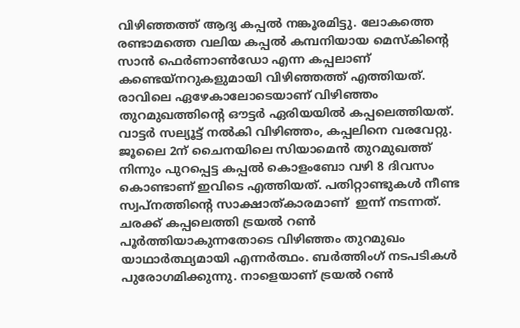വിഴിഞ്ഞത്ത് ആദ്യ കപ്പൽ നങ്കൂരമിട്ടു. ലോകത്തെ രണ്ടാമത്തെ വലിയ കപ്പൽ കമ്പനിയായ മെസ്‌കിന്റെ സാൻ ഫെർണാൺഡോ എന്ന കപ്പലാണ് കണ്ടെയ്‌നറുകളുമായി വിഴിഞ്ഞത്ത് എത്തിയത്. രാവിലെ ഏഴേകാലോടെയാണ് വിഴിഞ്ഞം തുറമുഖത്തിന്റെ ഔട്ടർ ഏരിയയിൽ കപ്പലെത്തിയത്. വാട്ടർ സല്യൂട്ട് നൽകി വിഴിഞ്ഞം, കപ്പലിനെ വരവേറ്റു. ജൂലൈ 2ന് ചൈനയിലെ സിയാമെൻ തുറമുഖത്ത് നിന്നും പുറപ്പെട്ട കപ്പൽ കൊളംബോ വഴി 8 ദിവസം കൊണ്ടാണ് ഇവിടെ എത്തിയത്. പതിറ്റാണ്ടുകൾ നീണ്ട സ്വപ്നത്തിന്റെ സാക്ഷാത്കാരമാണ്  ഇന്ന് നടന്നത്. ചരക്ക് കപ്പലെത്തി ട്രയൽ റൺ പൂർത്തിയാകുന്നതോടെ വിഴിഞ്ഞം തുറമുഖം യാഥാർത്ഥ്യമായി എന്നർത്ഥം. ബർത്തിംഗ് നടപടികൾ പുരോഗമിക്കുന്നു. നാളെയാണ് ട്രയൽ റൺ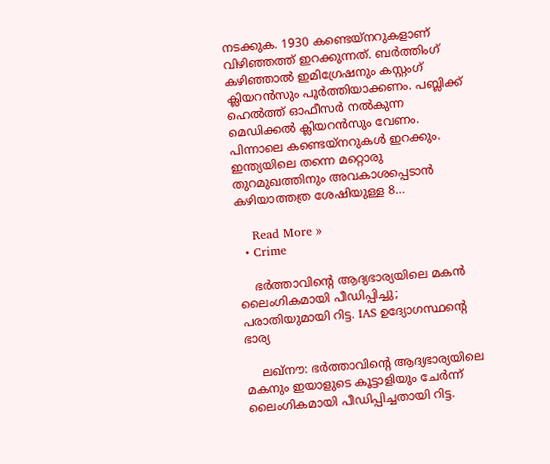നടക്കുക. 1930 കണ്ടെയ്നറുകളാണ് വിഴിഞ്ഞത്ത് ഇറക്കുന്നത്. ബർത്തിംഗ് കഴിഞ്ഞാൽ ഇമിഗ്രേഷനും കസ്റ്റംഗ് ക്ലിയറൻസും പൂർത്തിയാക്കണം. പബ്ലിക്ക് ഹെൽത്ത് ഓഫീസർ നൽകുന്ന മെഡിക്കൽ ക്ലിയറൻസും വേണം. പിന്നാലെ കണ്ടെയ്നറുകൾ ഇറക്കും. ഇന്ത്യയിലെ തന്നെ മറ്റൊരു തുറമുഖത്തിനും അവകാശപ്പെടാൻ കഴിയാത്തത്ര ശേഷിയുള്ള 8…

    Read More »
  • Crime

    ഭര്‍ത്താവിന്റെ ആദ്യഭാര്യയിലെ മകന്‍ ലൈംഗികമായി പീഡിപ്പിച്ചു; പരാതിയുമായി റിട്ട. IAS ഉദ്യോഗസ്ഥന്റെ ഭാര്യ

    ലഖ്നൗ: ഭര്‍ത്താവിന്റെ ആദ്യഭാര്യയിലെ മകനും ഇയാളുടെ കൂട്ടാളിയും ചേര്‍ന്ന് ലൈംഗികമായി പീഡിപ്പിച്ചതായി റിട്ട.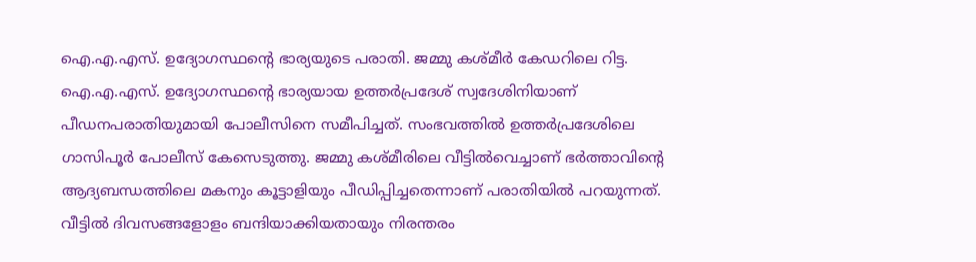ഐ.എ.എസ്. ഉദ്യോഗസ്ഥന്റെ ഭാര്യയുടെ പരാതി. ജമ്മു കശ്മീര്‍ കേഡറിലെ റിട്ട. ഐ.എ.എസ്. ഉദ്യോഗസ്ഥന്റെ ഭാര്യയായ ഉത്തര്‍പ്രദേശ് സ്വദേശിനിയാണ് പീഡനപരാതിയുമായി പോലീസിനെ സമീപിച്ചത്. സംഭവത്തില്‍ ഉത്തര്‍പ്രദേശിലെ ഗാസിപൂര്‍ പോലീസ് കേസെടുത്തു. ജമ്മു കശ്മീരിലെ വീട്ടില്‍വെച്ചാണ് ഭര്‍ത്താവിന്റെ ആദ്യബന്ധത്തിലെ മകനും കൂട്ടാളിയും പീഡിപ്പിച്ചതെന്നാണ് പരാതിയില്‍ പറയുന്നത്. വീട്ടില്‍ ദിവസങ്ങളോളം ബന്ദിയാക്കിയതായും നിരന്തരം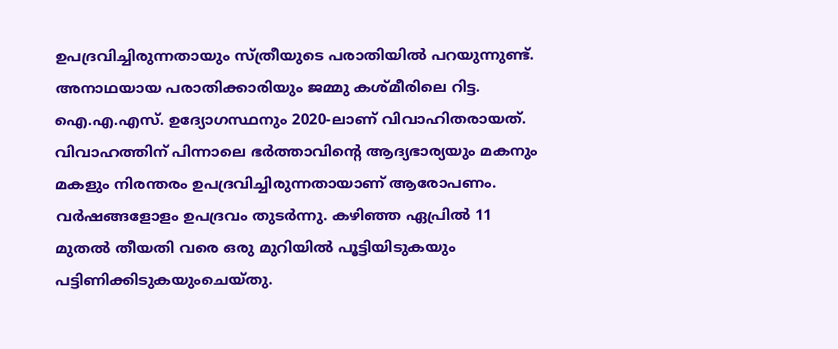ഉപദ്രവിച്ചിരുന്നതായും സ്ത്രീയുടെ പരാതിയില്‍ പറയുന്നുണ്ട്. അനാഥയായ പരാതിക്കാരിയും ജമ്മു കശ്മീരിലെ റിട്ട. ഐ.എ.എസ്. ഉദ്യോഗസ്ഥനും 2020-ലാണ് വിവാഹിതരായത്. വിവാഹത്തിന് പിന്നാലെ ഭര്‍ത്താവിന്റെ ആദ്യഭാര്യയും മകനും മകളും നിരന്തരം ഉപദ്രവിച്ചിരുന്നതായാണ് ആരോപണം. വര്‍ഷങ്ങളോളം ഉപദ്രവം തുടര്‍ന്നു. കഴിഞ്ഞ ഏപ്രില്‍ 11 മുതല്‍ തീയതി വരെ ഒരു മുറിയില്‍ പൂട്ടിയിടുകയും പട്ടിണിക്കിടുകയുംചെയ്തു.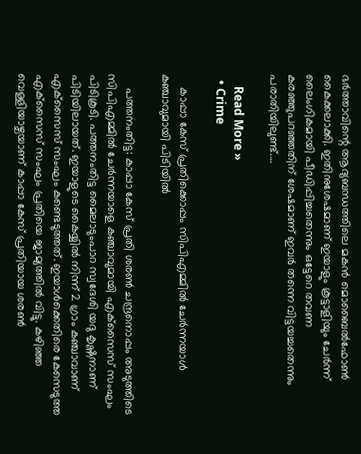ഭര്‍ത്താവിന്റെ ആദ്യബന്ധത്തിലെ മകന്‍ മൊബൈല്‍ഫോണ്‍ കൈക്കലാക്കി. ഇതിനുശേഷമാണ് ഇയാളും കൂട്ടാളിയും ചേര്‍ന്ന് ലൈംഗികമായി പീഡിപ്പിച്ചതെന്നും ഒട്ടേറെ തവണ കരഞ്ഞുപറഞ്ഞതിന് ശേഷമാണ് ഇവര്‍ തന്നെ വിട്ടയച്ചതെന്നും പരാതിയിലുണ്ട്.…

    Read More »
  • Crime

    കാപ്പാ കേസ് പ്രതിക്കൊപ്പം സിപിഎമ്മില്‍ ചേര്‍ന്നയാള്‍ കഞ്ചാവുമായി പിടിയില്‍

    പത്തനംതിട്ട: കാപ്പാ കേസ് പ്രതി ശരണ്‍ ചന്ദ്രനൊപ്പം അടുത്തിടെ സിപിഎമ്മില്‍ ചേര്‍ന്നയാളെ കഞ്ചാവുമായി എക്‌സൈസ് സംഘം പിടികൂടി. പത്തനംതിട്ട മൈലാടുംപാറ സ്വദേശി യദു കൃഷ്ണനാണ് പിടിയിലായത്. ഇയാളുടെ കൈയ്യില്‍ നിന്ന് 2 ഗ്രാം കഞ്ചാവാണ് എക്‌സൈസ് സംഘം കണ്ടെടുത്തത്. ഇയാള്‍ക്കെതിരെ കേസെടുത്ത എക്‌സൈസ് സംഘം പ്രതിയെ ജാമ്യത്തില്‍ വിട്ടു. കഴിഞ്ഞ വെള്ളിയാഴ്ചയാണ് കാപ്പാ കേസ് പ്രതിയായ ശരണ്‍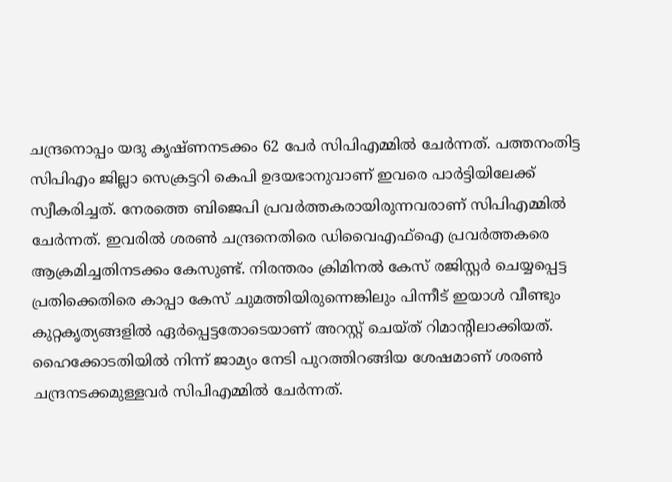ചന്ദ്രനൊപ്പം യദു കൃഷ്ണനടക്കം 62 പേര്‍ സിപിഎമ്മില്‍ ചേര്‍ന്നത്. പത്തനംതിട്ട സിപിഎം ജില്ലാ സെക്രട്ടറി കെപി ഉദയഭാനുവാണ് ഇവരെ പാര്‍ട്ടിയിലേക്ക് സ്വീകരിച്ചത്. നേരത്തെ ബിജെപി പ്രവര്‍ത്തകരായിരുന്നവരാണ് സിപിഎമ്മില്‍ ചേര്‍ന്നത്. ഇവരില്‍ ശരണ്‍ ചന്ദ്രനെതിരെ ഡിവൈഎഫ്‌ഐ പ്രവര്‍ത്തകരെ ആക്രമിച്ചതിനടക്കം കേസുണ്ട്. നിരന്തരം ക്രിമിനല്‍ കേസ് രജിസ്റ്റര്‍ ചെയ്യപ്പെട്ട പ്രതിക്കെതിരെ കാപ്പാ കേസ് ചുമത്തിയിരുന്നെങ്കിലും പിന്നീട് ഇയാള്‍ വീണ്ടും കുറ്റകൃത്യങ്ങളില്‍ ഏര്‍പ്പെട്ടതോടെയാണ് അറസ്റ്റ് ചെയ്ത് റിമാന്റിലാക്കിയത്. ഹൈക്കോടതിയില്‍ നിന്ന് ജാമ്യം നേടി പുറത്തിറങ്ങിയ ശേഷമാണ് ശരണ്‍ ചന്ദ്രനടക്കമുള്ളവര്‍ സിപിഎമ്മില്‍ ചേര്‍ന്നത്.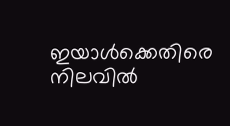ഇയാള്‍ക്കെതിരെ നിലവില്‍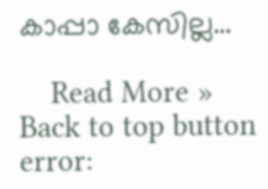കാപ്പാ കേസില്ല…

    Read More »
Back to top button
error: